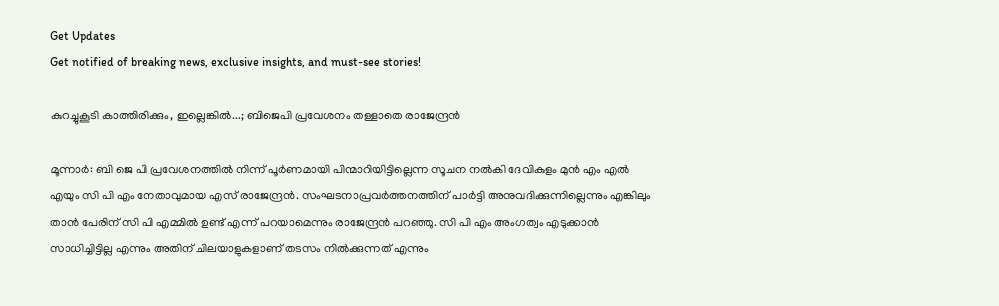Get Updates
Get notified of breaking news, exclusive insights, and must-see stories!

കുറച്ചുകൂടി കാത്തിരിക്കും, ഇല്ലെങ്കില്‍...; ബിജെപി പ്രവേശനം തള്ളാതെ രാജേന്ദ്രന്‍

മൂന്നാര്‍: ബി ജെ പി പ്രവേശനത്തില്‍ നിന്ന് പൂര്‍ണമായി പിന്മാറിയിട്ടില്ലെന്ന സൂചന നല്‍കി ദേവികുളം മുന്‍ എം എല്‍ എയും സി പി എം നേതാവുമായ എസ് രാജേന്ദ്രന്‍. സംഘടനാപ്രവര്‍ത്തനത്തിന് പാര്‍ട്ടി അനുവദിക്കുന്നില്ലെന്നും എങ്കിലും താന്‍ പേരിന് സി പി എമ്മില്‍ ഉണ്ട് എന്ന് പറയാമെന്നും രാജേന്ദ്രന്‍ പറഞ്ഞു. സി പി എം അംഗത്വം എടുക്കാന്‍ സാധിച്ചിട്ടില്ല എന്നും അതിന് ചിലയാളുകളാണ് തടസം നില്‍ക്കുന്നത് എന്നും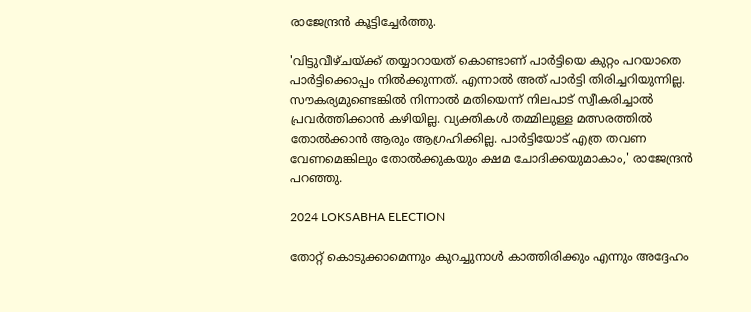രാജേന്ദ്രന്‍ കൂട്ടിച്ചേര്‍ത്തു.

'വിട്ടുവീഴ്ചയ്ക്ക് തയ്യാറായത് കൊണ്ടാണ് പാര്‍ട്ടിയെ കുറ്റം പറയാതെ പാര്‍ട്ടിക്കൊപ്പം നില്‍ക്കുന്നത്. എന്നാല്‍ അത് പാര്‍ട്ടി തിരിച്ചറിയുന്നില്ല. സൗകര്യമുണ്ടെങ്കില്‍ നിന്നാല്‍ മതിയെന്ന് നിലപാട് സ്വീകരിച്ചാല്‍ പ്രവര്‍ത്തിക്കാന്‍ കഴിയില്ല. വ്യക്തികള്‍ തമ്മിലുള്ള മത്സരത്തില്‍ തോല്‍ക്കാന്‍ ആരും ആഗ്രഹിക്കില്ല. പാര്‍ട്ടിയോട് എത്ര തവണ വേണമെങ്കിലും തോല്‍ക്കുകയും ക്ഷമ ചോദിക്കയുമാകാം,' രാജേന്ദ്രന്‍ പറഞ്ഞു.

2024 LOKSABHA ELECTION

തോറ്റ് കൊടുക്കാമെന്നും കുറച്ചുനാള്‍ കാത്തിരിക്കും എന്നും അദ്ദേഹം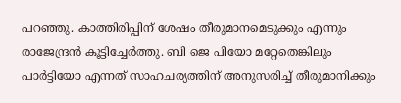പറഞ്ഞു. കാത്തിരിപ്പിന് ശേഷം തീരുമാനമെടുക്കും എന്നും രാജേന്ദ്രന്‍ കൂട്ടിച്ചേര്‍ത്തു. ബി ജെ പിയോ മറ്റേതെങ്കിലും പാര്‍ട്ടിയോ എന്നത് സാഹചര്യത്തിന് അനുസരിച്ച് തീരുമാനിക്കും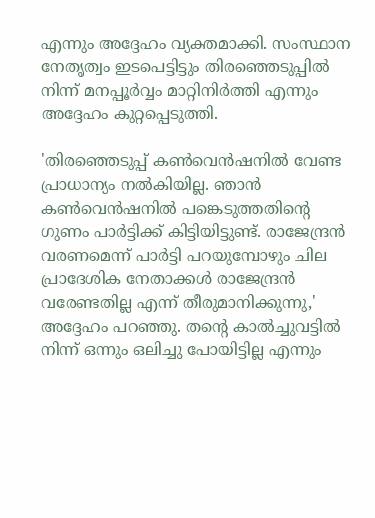എന്നും അദ്ദേഹം വ്യക്തമാക്കി. സംസ്ഥാന നേതൃത്വം ഇടപെട്ടിട്ടും തിരഞ്ഞെടുപ്പില്‍ നിന്ന് മനപ്പൂര്‍വ്വം മാറ്റിനിര്‍ത്തി എന്നും അദ്ദേഹം കുറ്റപ്പെടുത്തി.

'തിരഞ്ഞെടുപ്പ് കണ്‍വെന്‍ഷനില്‍ വേണ്ട പ്രാധാന്യം നല്‍കിയില്ല. ഞാന്‍ കണ്‍വെന്‍ഷനില്‍ പങ്കെടുത്തതിന്റെ ഗുണം പാര്‍ട്ടിക്ക് കിട്ടിയിട്ടുണ്ട്. രാജേന്ദ്രന്‍ വരണമെന്ന് പാര്‍ട്ടി പറയുമ്പോഴും ചില പ്രാദേശിക നേതാക്കള്‍ രാജേന്ദ്രന്‍ വരേണ്ടതില്ല എന്ന് തീരുമാനിക്കുന്നു,' അദ്ദേഹം പറഞ്ഞു. തന്റെ കാല്‍ച്ചുവട്ടില്‍ നിന്ന് ഒന്നും ഒലിച്ചു പോയിട്ടില്ല എന്നും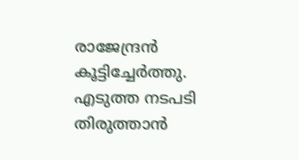രാജേന്ദ്രന്‍ കൂട്ടിച്ചേര്‍ത്തു. എടുത്ത നടപടി തിരുത്താന്‍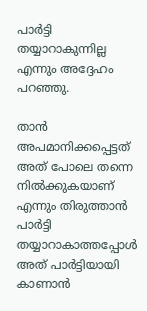പാര്‍ട്ടി തയ്യാറാകുന്നില്ല എന്നും അദ്ദേഹം പറഞ്ഞു.

താന്‍ അപമാനിക്കപ്പെട്ടത് അത് പോലെ തന്നെ നില്‍ക്കുകയാണ് എന്നും തിരുത്താന്‍ പാര്‍ട്ടി തയ്യാറാകാത്തപ്പോള്‍ അത് പാര്‍ട്ടിയായി കാണാന്‍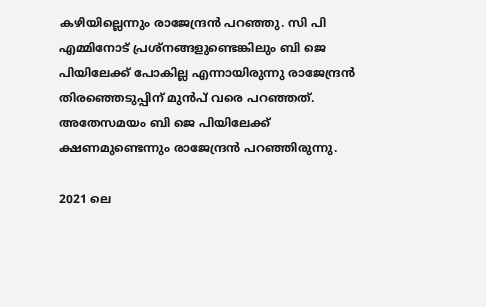കഴിയില്ലെന്നും രാജേന്ദ്രന്‍ പറഞ്ഞു. സി പി എമ്മിനോട് പ്രശ്‌നങ്ങളുണ്ടെങ്കിലും ബി ജെ പിയിലേക്ക് പോകില്ല എന്നായിരുന്നു രാജേന്ദ്രന്‍ തിരഞ്ഞെടുപ്പിന് മുന്‍പ് വരെ പറഞ്ഞത്. അതേസമയം ബി ജെ പിയിലേക്ക് ക്ഷണമുണ്ടെന്നും രാജേന്ദ്രന്‍ പറഞ്ഞിരുന്നു.

2021 ലെ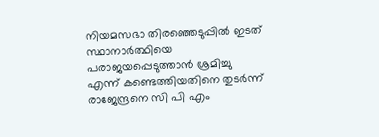നിയമസഭാ തിരഞ്ഞെടുപ്പില്‍ ഇടത് സ്ഥാനാര്‍ത്ഥിയെ പരാജയപ്പെടുത്താന്‍ ശ്രമിച്ചു എന്ന് കണ്ടെത്തിയതിനെ തുടര്‍ന്ന് രാജേന്ദ്രനെ സി പി എം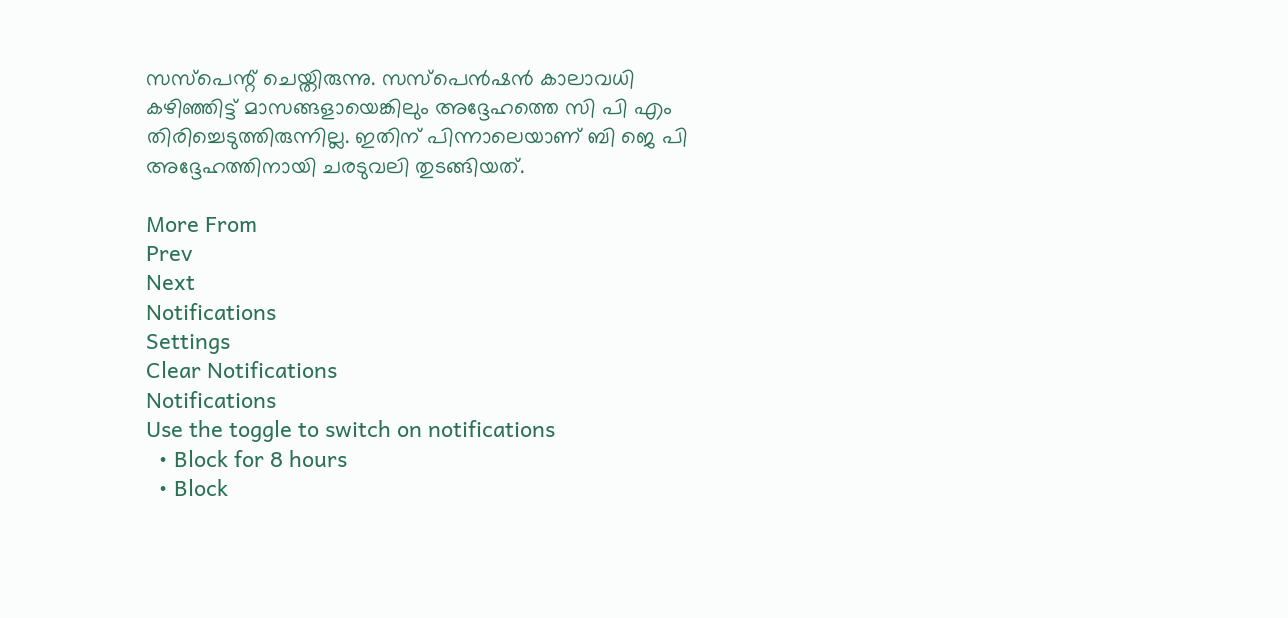സസ്‌പെന്റ് ചെയ്തിരുന്നു. സസ്‌പെന്‍ഷന്‍ കാലാവധി കഴിഞ്ഞിട്ട് മാസങ്ങളായെങ്കിലും അദ്ദേഹത്തെ സി പി എം തിരിച്ചെടുത്തിരുന്നില്ല. ഇതിന് പിന്നാലെയാണ് ബി ജെ പി അദ്ദേഹത്തിനായി ചരടുവലി തുടങ്ങിയത്.

More From
Prev
Next
Notifications
Settings
Clear Notifications
Notifications
Use the toggle to switch on notifications
  • Block for 8 hours
  • Block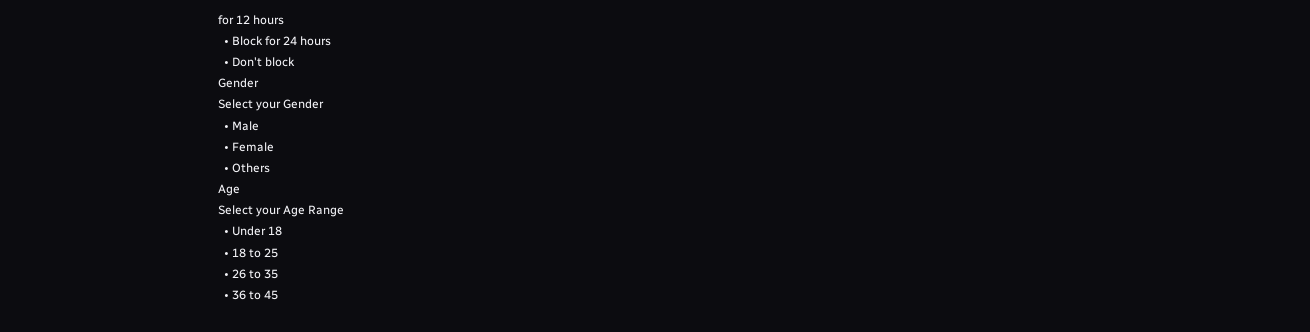for 12 hours
  • Block for 24 hours
  • Don't block
Gender
Select your Gender
  • Male
  • Female
  • Others
Age
Select your Age Range
  • Under 18
  • 18 to 25
  • 26 to 35
  • 36 to 45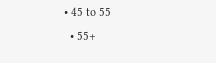• 45 to 55
  • 55+